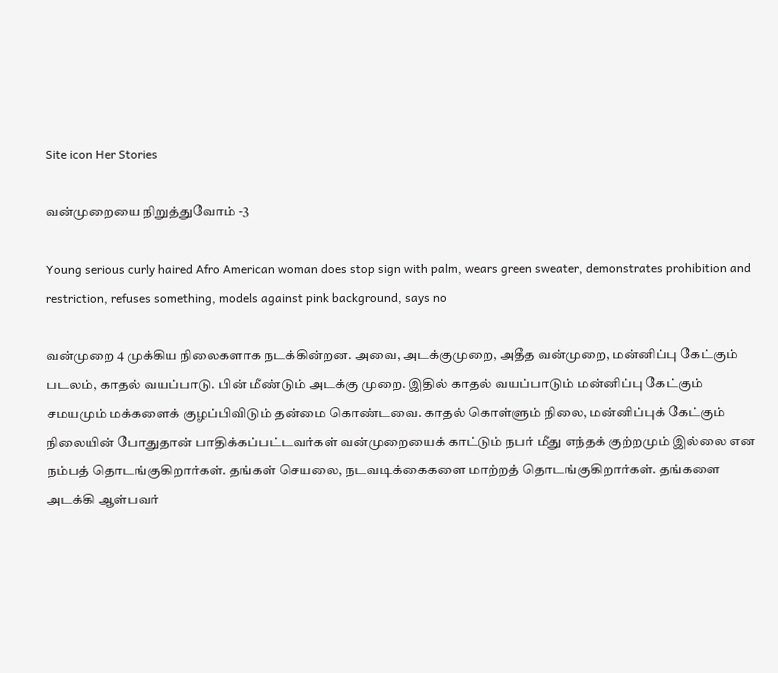Site icon Her Stories

வன்முறையை நிறுத்துவோம் -3

Young serious curly haired Afro American woman does stop sign with palm, wears green sweater, demonstrates prohibition and restriction, refuses something, models against pink background, says no

வன்முறை 4 முக்கிய நிலைகளாக நடக்கின்றன. அவை, அடக்குமுறை, அதீத வன்முறை, மன்னிப்பு கேட்கும் படலம், காதல் வயப்பாடு. பின் மீண்டும் அடக்கு முறை. இதில் காதல் வயப்பாடும் மன்னிப்பு கேட்கும் சமயமும் மக்களைக் குழப்பிவிடும் தன்மை கொண்டவை. காதல் கொள்ளும் நிலை, மன்னிப்புக் கேட்கும் நிலையின் போதுதான் பாதிக்கப்பட்டவர்கள் வன்முறையைக் காட்டும் நபர் மீது எந்தக் குற்றமும் இல்லை என நம்பத் தொடங்குகிறார்கள். தங்கள் செயலை, நடவடிக்கைகளை மாற்றத் தொடங்குகிறார்கள். தங்களை அடக்கி ஆள்பவர்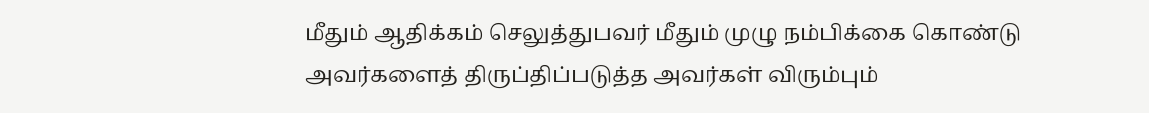மீதும் ஆதிக்கம் செலுத்துபவர் மீதும் முழு நம்பிக்கை கொண்டு அவர்களைத் திருப்திப்படுத்த அவர்கள் விரும்பும்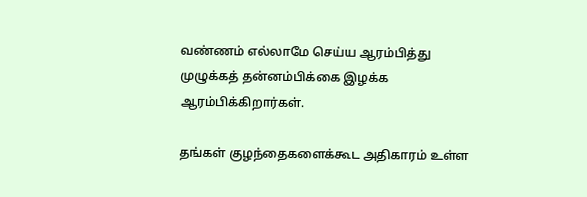வண்ணம் எல்லாமே செய்ய ஆரம்பித்து முழுக்கத் தன்னம்பிக்கை இழக்க ஆரம்பிக்கிறார்கள்.

தங்கள் குழந்தைகளைக்கூட அதிகாரம் உள்ள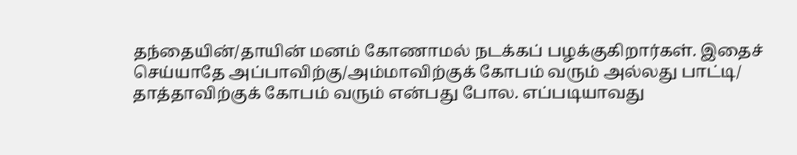தந்தையின்/தாயின் மனம் கோணாமல் நடக்கப் பழக்குகிறார்கள். இதைச் செய்யாதே அப்பாவிற்கு/அம்மாவிற்குக் கோபம் வரும் அல்லது பாட்டி/ தாத்தாவிற்குக் கோபம் வரும் என்பது போல. எப்படியாவது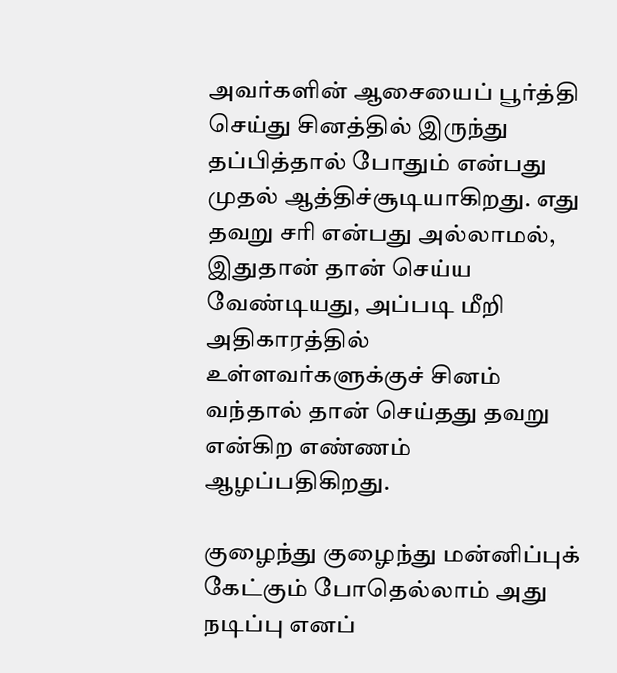அவர்களின் ஆசையைப் பூர்த்தி செய்து சினத்தில் இருந்து தப்பித்தால் போதும் என்பது முதல் ஆத்திச்சூடியாகிறது. எது தவறு சரி என்பது அல்லாமல், இதுதான் தான் செய்ய வேண்டியது, அப்படி மீறி அதிகாரத்தில் உள்ளவர்களுக்குச் சினம் வந்தால் தான் செய்தது தவறு என்கிற எண்ணம் ஆழப்பதிகிறது.

குழைந்து குழைந்து மன்னிப்புக் கேட்கும் போதெல்லாம் அது நடிப்பு எனப்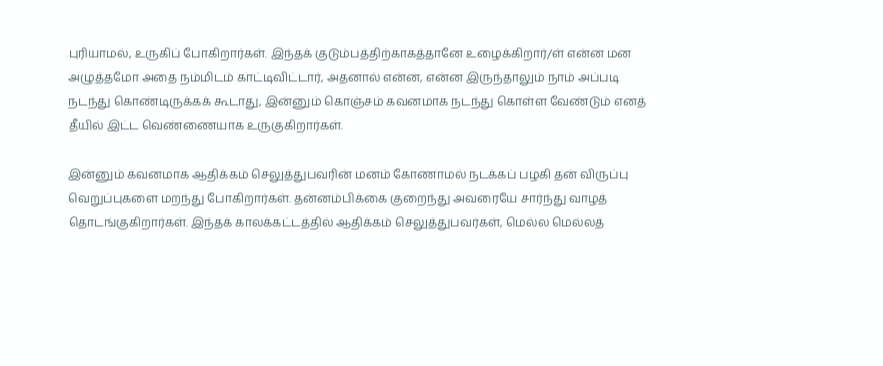புரியாமல், உருகிப் போகிறார்கள். இந்தக் குடும்பத்திற்காகத்தானே உழைக்கிறார்/ள் என்ன மன அழுத்தமோ அதை நம்மிடம் காட்டிவிட்டார், அதனால் என்ன, என்ன இருந்தாலும் நாம் அப்படி நடந்து கொண்டிருக்கக் கூடாது, இன்னும் கொஞ்சம் கவனமாக நடந்து கொள்ள வேண்டும் எனத் தீயில் இட்ட வெண்ணையாக உருகுகிறார்கள்.

இன்னும் கவனமாக ஆதிக்கம் செலுத்துபவரின் மனம் கோணாமல் நடக்கப் பழகி தன் விருப்பு வெறுப்புகளை மறந்து போகிறார்கள். தன்னம்பிக்கை குறைந்து அவரையே சார்ந்து வாழத் தொடங்குகிறார்கள். இந்தக் காலக்கட்டத்தில் ஆதிக்கம் செலுத்துபவர்கள், மெல்ல மெல்லத்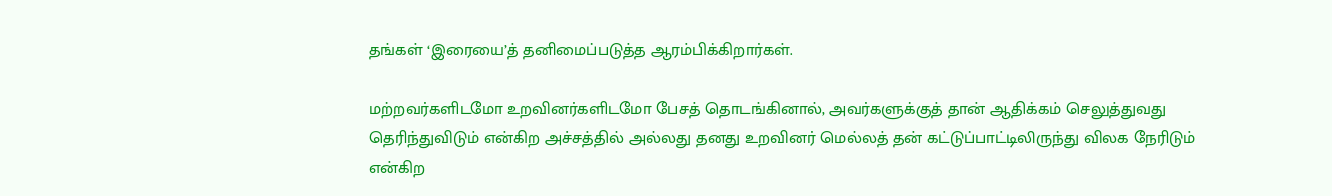தங்கள் ‘இரையை’த் தனிமைப்படுத்த ஆரம்பிக்கிறார்கள்.

மற்றவர்களிடமோ உறவினர்களிடமோ பேசத் தொடங்கினால், அவர்களுக்குத் தான் ஆதிக்கம் செலுத்துவது தெரிந்துவிடும் என்கிற அச்சத்தில் அல்லது தனது உறவினர் மெல்லத் தன் கட்டுப்பாட்டிலிருந்து விலக நேரிடும் என்கிற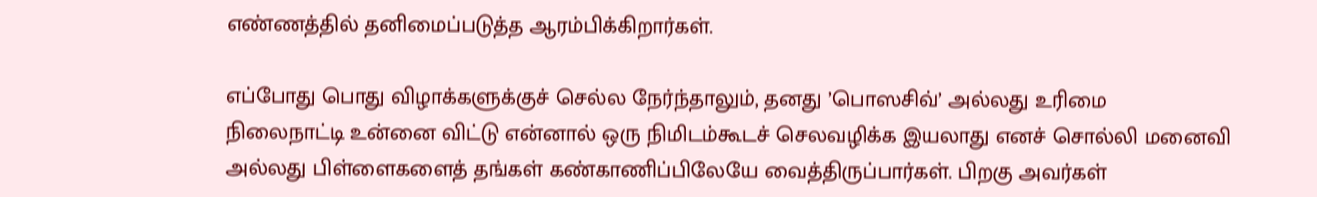எண்ணத்தில் தனிமைப்படுத்த ஆரம்பிக்கிறார்கள்.

எப்போது பொது விழாக்களுக்குச் செல்ல நேர்ந்தாலும், தனது ’பொஸசிவ்’ அல்லது உரிமை நிலைநாட்டி உன்னை விட்டு என்னால் ஒரு நிமிடம்கூடச் செலவழிக்க இயலாது எனச் சொல்லி மனைவி அல்லது பிள்ளைகளைத் தங்கள் கண்காணிப்பிலேயே வைத்திருப்பார்கள். பிறகு அவர்கள்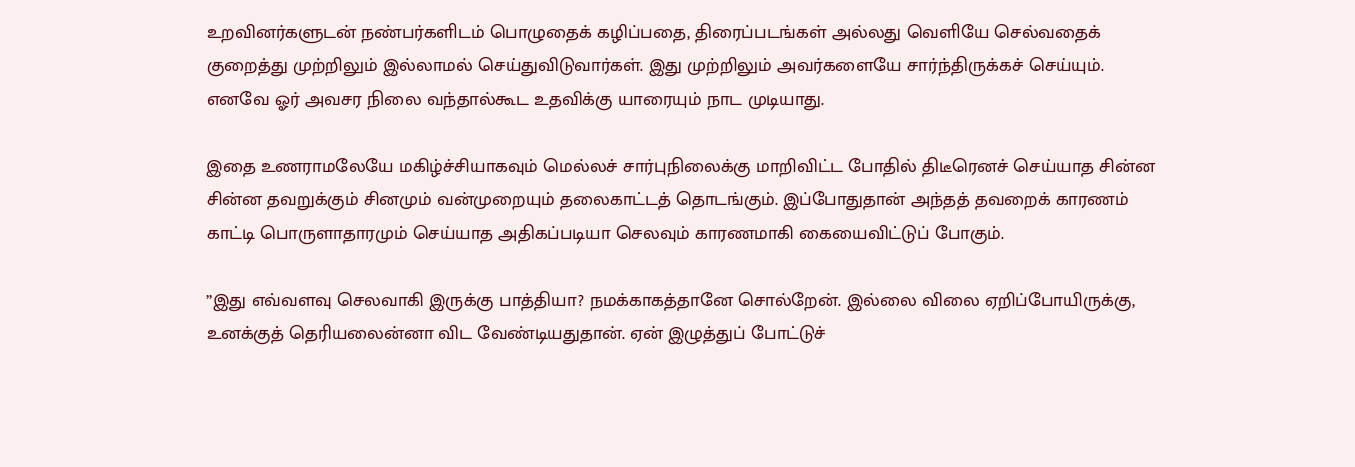உறவினர்களுடன் நண்பர்களிடம் பொழுதைக் கழிப்பதை, திரைப்படங்கள் அல்லது வெளியே செல்வதைக் குறைத்து முற்றிலும் இல்லாமல் செய்துவிடுவார்கள். இது முற்றிலும் அவர்களையே சார்ந்திருக்கச் செய்யும். எனவே ஓர் அவசர நிலை வந்தால்கூட உதவிக்கு யாரையும் நாட முடியாது.

இதை உணராமலேயே மகிழ்ச்சியாகவும் மெல்லச் சார்புநிலைக்கு மாறிவிட்ட போதில் திடீரெனச் செய்யாத சின்ன சின்ன தவறுக்கும் சினமும் வன்முறையும் தலைகாட்டத் தொடங்கும். இப்போதுதான் அந்தத் தவறைக் காரணம் காட்டி பொருளாதாரமும் செய்யாத அதிகப்படியா செலவும் காரணமாகி கையைவிட்டுப் போகும்.

”இது எவ்வளவு செலவாகி இருக்கு பாத்தியா? நமக்காகத்தானே சொல்றேன். இல்லை விலை ஏறிப்போயிருக்கு, உனக்குத் தெரியலைன்னா விட வேண்டியதுதான். ஏன் இழுத்துப் போட்டுச்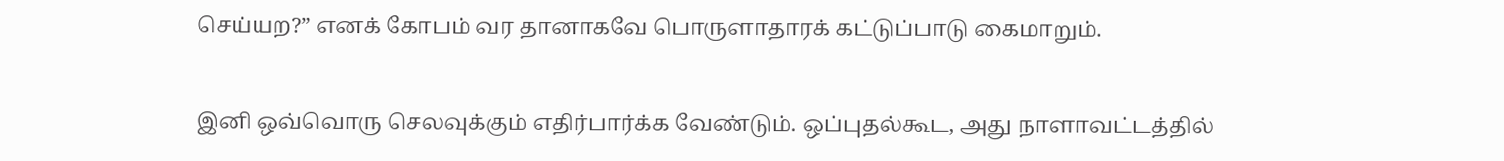செய்யற?” எனக் கோபம் வர தானாகவே பொருளாதாரக் கட்டுப்பாடு கைமாறும்.

இனி ஒவ்வொரு செலவுக்கும் எதிர்பார்க்க வேண்டும். ஒப்புதல்கூட, அது நாளாவட்டத்தில்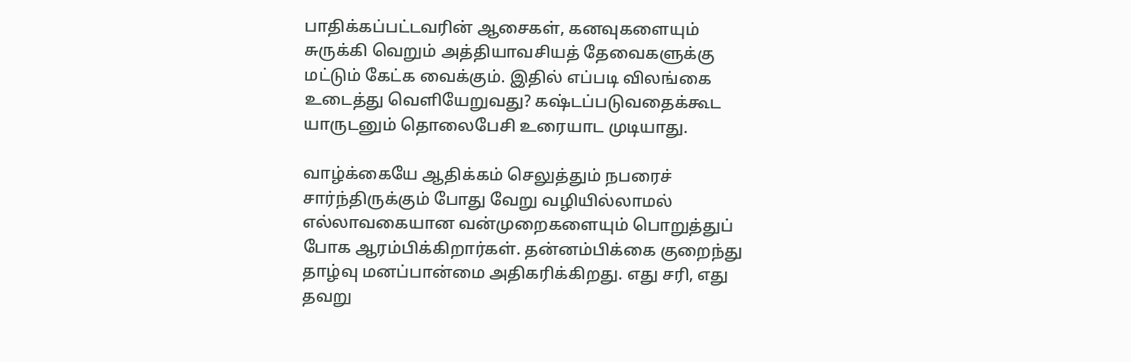பாதிக்கப்பட்டவரின் ஆசைகள், கனவுகளையும் சுருக்கி வெறும் அத்தியாவசியத் தேவைகளுக்கு மட்டும் கேட்க வைக்கும். இதில் எப்படி விலங்கை உடைத்து வெளியேறுவது? கஷ்டப்படுவதைக்கூட யாருடனும் தொலைபேசி உரையாட முடியாது.

வாழ்க்கையே ஆதிக்கம் செலுத்தும் நபரைச் சார்ந்திருக்கும் போது வேறு வழியில்லாமல் எல்லாவகையான வன்முறைகளையும் பொறுத்துப் போக ஆரம்பிக்கிறார்கள். தன்னம்பிக்கை குறைந்து தாழ்வு மனப்பான்மை அதிகரிக்கிறது. எது சரி, எது தவறு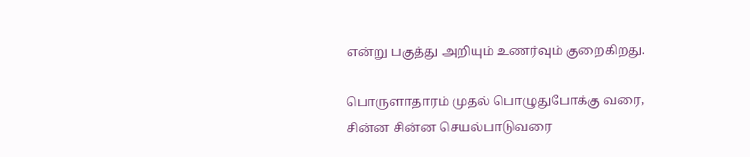என்று பகுத்து அறியும் உணர்வும் குறைகிறது.

பொருளாதாரம் முதல் பொழுதுபோக்கு வரை,  சின்ன சின்ன செயல்பாடுவரை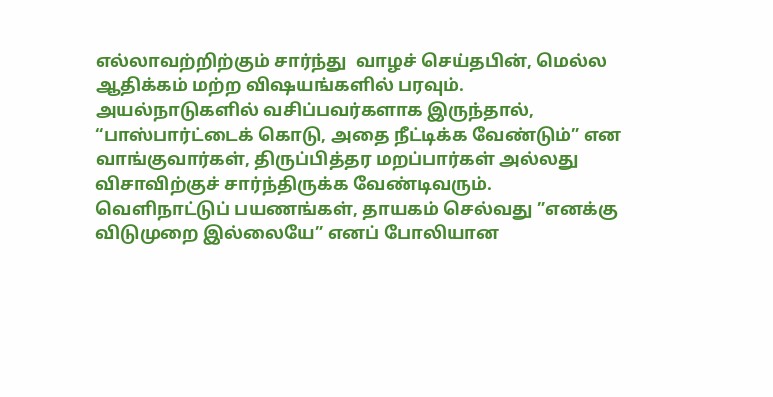எல்லாவற்றிற்கும் சார்ந்து  வாழச் செய்தபின், மெல்ல ஆதிக்கம் மற்ற விஷயங்களில் பரவும். அயல்நாடுகளில் வசிப்பவர்களாக இருந்தால், “பாஸ்பார்ட்டைக் கொடு, அதை நீட்டிக்க வேண்டும்” என வாங்குவார்கள், திருப்பித்தர மறப்பார்கள் அல்லது           விசாவிற்குச் சார்ந்திருக்க வேண்டிவரும்.                        வெளிநாட்டுப் பயணங்கள், தாயகம் செல்வது ”எனக்கு விடுமுறை இல்லையே” எனப் போலியான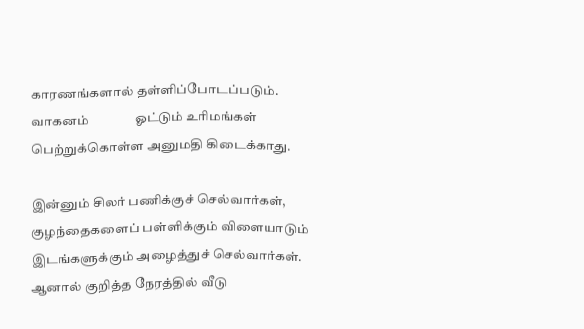காரணங்களால் தள்ளிப்போடப்படும்.  வாகனம்               ஓட்டும் உரிமங்கள்  பெற்றுக்கொள்ள அனுமதி கிடைக்காது.

இன்னும் சிலர் பணிக்குச் செல்வார்கள், குழந்தைகளைப் பள்ளிக்கும் விளையாடும் இடங்களுக்கும் அழைத்துச் செல்வார்கள். ஆனால் குறித்த நேரத்தில் வீடு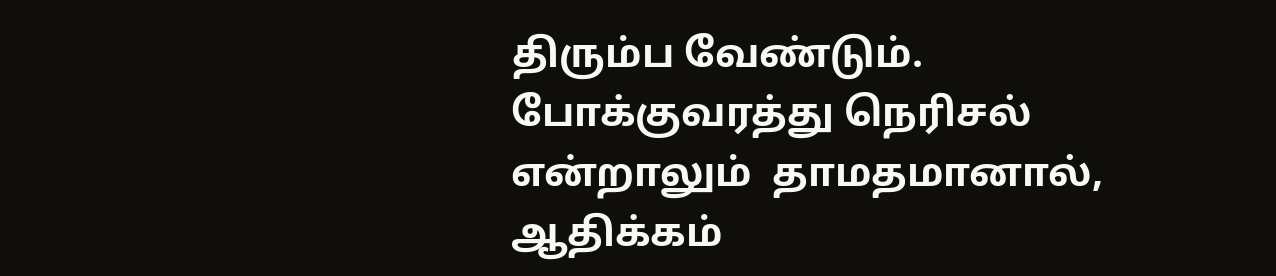திரும்ப வேண்டும். போக்குவரத்து நெரிசல் என்றாலும்  தாமதமானால்,  ஆதிக்கம்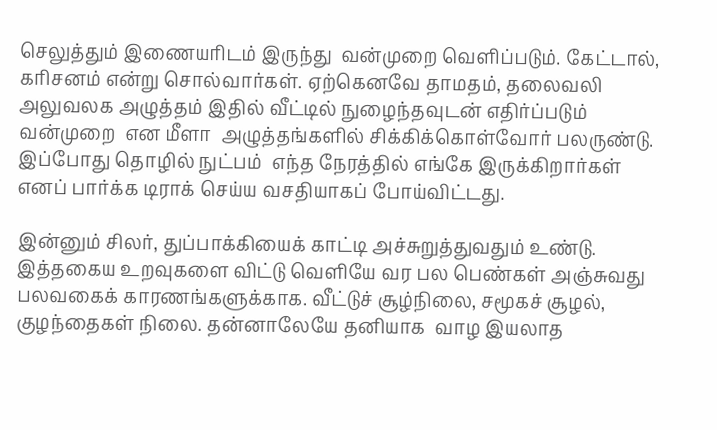செலுத்தும் இணையரிடம் இருந்து  வன்முறை வெளிப்படும். கேட்டால், கரிசனம் என்று சொல்வார்கள். ஏற்கெனவே தாமதம், தலைவலி அலுவலக அழுத்தம் இதில் வீட்டில் நுழைந்தவுடன் எதிர்ப்படும் வன்முறை  என மீளா  அழுத்தங்களில் சிக்கிக்கொள்வோர் பலருண்டு. இப்போது தொழில் நுட்பம்  எந்த நேரத்தில் எங்கே இருக்கிறார்கள் எனப் பார்க்க டிராக் செய்ய வசதியாகப் போய்விட்டது.

இன்னும் சிலர், துப்பாக்கியைக் காட்டி அச்சுறுத்துவதும் உண்டு. இத்தகைய உறவுகளை விட்டு வெளியே வர பல பெண்கள் அஞ்சுவது பலவகைக் காரணங்களுக்காக. வீட்டுச் சூழ்நிலை, சமூகச் சூழல், குழந்தைகள் நிலை. தன்னாலேயே தனியாக  வாழ இயலாத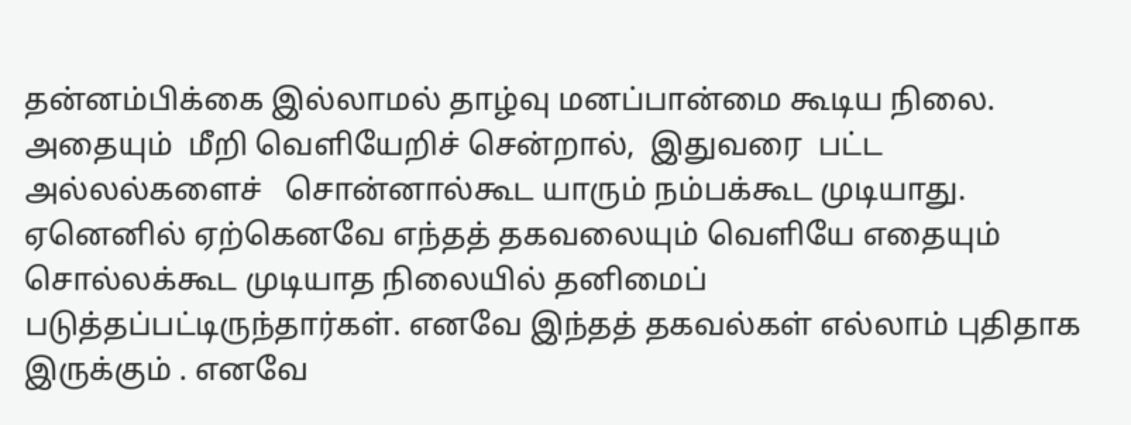தன்னம்பிக்கை இல்லாமல் தாழ்வு மனப்பான்மை கூடிய நிலை. அதையும்  மீறி வெளியேறிச் சென்றால்,  இதுவரை  பட்ட  அல்லல்களைச்   சொன்னால்கூட யாரும் நம்பக்கூட முடியாது. ஏனெனில் ஏற்கெனவே எந்தத் தகவலையும் வெளியே எதையும் சொல்லக்கூட முடியாத நிலையில் தனிமைப் படுத்தப்பட்டிருந்தார்கள். எனவே இந்தத் தகவல்கள் எல்லாம் புதிதாக இருக்கும் . எனவே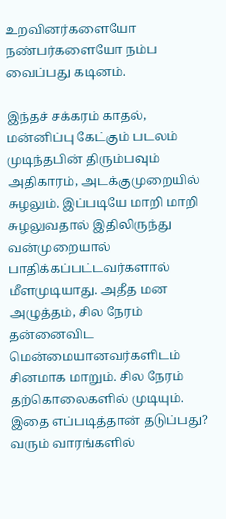உறவினர்களையோ நண்பர்களையோ நம்ப வைப்பது கடினம்.

இந்தச் சக்கரம் காதல், மன்னிப்பு கேட்கும் படலம் முடிந்தபின் திரும்பவும் அதிகாரம், அடக்குமுறையில் சுழலும். இப்படியே மாறி மாறி சுழலுவதால் இதிலிருந்து வன்முறையால் பாதிக்கப்பட்டவர்களால் மீளமுடியாது. அதீத மன அழுத்தம், சில நேரம் தன்னைவிட மென்மையானவர்களிடம் சினமாக மாறும். சில நேரம் தற்கொலைகளில் முடியும். இதை எப்படித்தான் தடுப்பது?  வரும் வாரங்களில்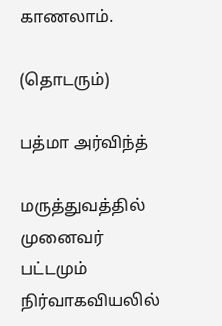காணலாம்.

(தொடரும்)

பத்மா அர்விந்த்

மருத்துவத்தில் முனைவர் பட்டமும் நிர்வாகவியலில்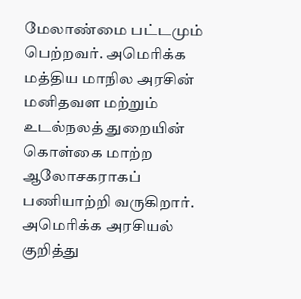மேலாண்மை பட்டமும் பெற்றவர். அமெரிக்க மத்திய மாநில அரசின் மனிதவள மற்றும் உடல்நலத் துறையின் கொள்கை மாற்ற ஆலோசகராகப் பணியாற்றி வருகிறார். அமெரிக்க அரசியல் குறித்து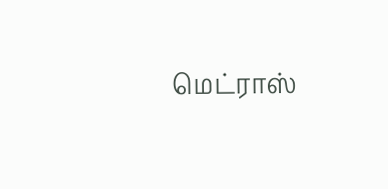மெட்ராஸ்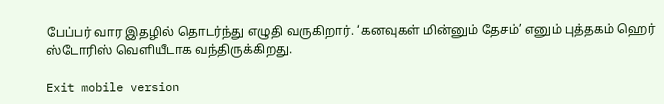பேப்பர் வார இதழில் தொடர்ந்து எழுதி வருகிறார். ‘கனவுகள் மின்னும் தேசம்’ எனும் புத்தகம் ஹெர் ஸ்டோரிஸ் வெளியீடாக வந்திருக்கிறது.

Exit mobile version